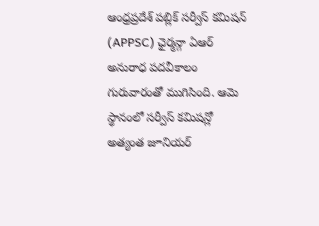ఆంధ్రప్రదేశ్ పబ్లిక్ సర్వీస్ కమిషన్ (APPSC) ఛైర్మన్గా ఏఆర్ అనురాధ పదవీకాలం గురువారంతో ముగిసింది. ఆమె స్థానంలో సర్వీస్ కమిషన్లో అత్యంత జూనియర్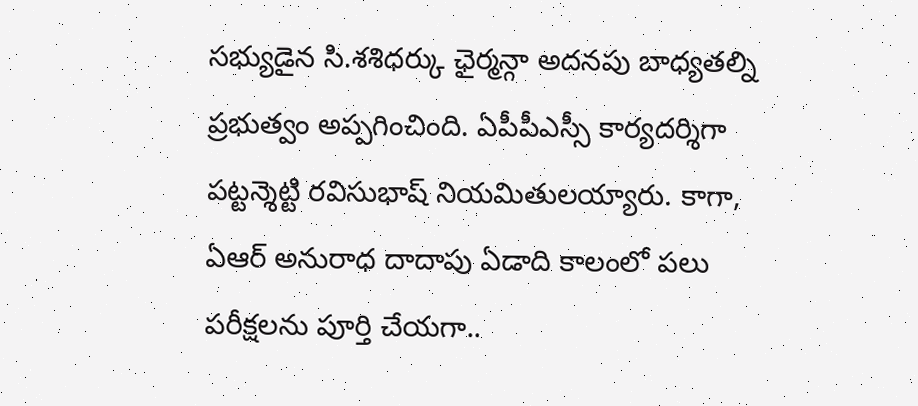సభ్యుడైన సి.శశిధర్కు ఛైర్మన్గా అదనపు బాధ్యతల్ని ప్రభుత్వం అప్పగించింది. ఏపీపీఎస్సీ కార్యదర్శిగా పట్టన్శెట్టి రవిసుభాష్ నియమితులయ్యారు. కాగా, ఏఆర్ అనురాధ దాదాపు ఏడాది కాలంలో పలు పరీక్షలను పూర్తి చేయగా..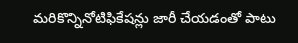మరికొన్నినోటిఫికేషన్లు జారీ చేయడంతో పాటు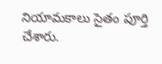నియామకాలు సైతం పూర్తి చేశారు.